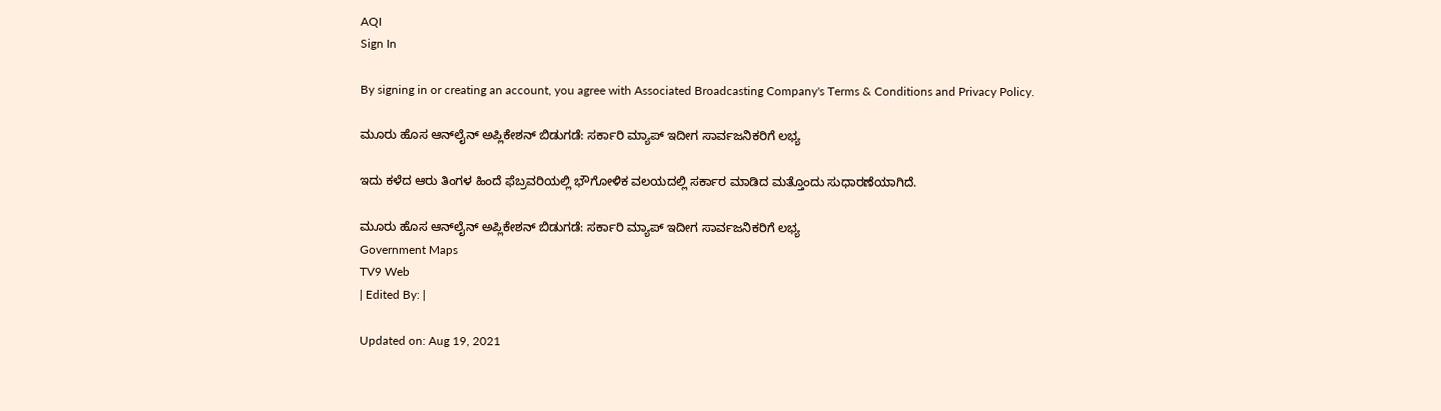AQI
Sign In

By signing in or creating an account, you agree with Associated Broadcasting Company's Terms & Conditions and Privacy Policy.

ಮೂರು ಹೊಸ ಆನ್‌ಲೈನ್ ಅಪ್ಲಿಕೇಶನ್ ಬಿಡುಗಡೆ: ಸರ್ಕಾರಿ ಮ್ಯಾಪ್‌ ಇದೀಗ ಸಾರ್ವಜನಿಕರಿಗೆ ಲಭ್ಯ

ಇದು ಕಳೆದ ಆರು ತಿಂಗಳ ಹಿಂದೆ ಫೆಬ್ರವರಿಯಲ್ಲಿ ಭೌಗೋಳಿಕ ವಲಯದಲ್ಲಿ ಸರ್ಕಾರ ಮಾಡಿದ ಮತ್ತೊಂದು ಸುಧಾರಣೆಯಾಗಿದೆ.

ಮೂರು ಹೊಸ ಆನ್‌ಲೈನ್ ಅಪ್ಲಿಕೇಶನ್ ಬಿಡುಗಡೆ: ಸರ್ಕಾರಿ ಮ್ಯಾಪ್‌ ಇದೀಗ ಸಾರ್ವಜನಿಕರಿಗೆ ಲಭ್ಯ
Government Maps
TV9 Web
| Edited By: |

Updated on: Aug 19, 2021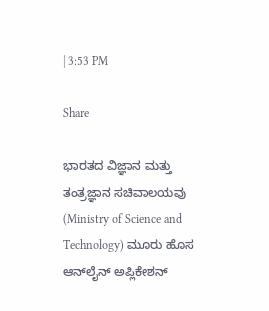| 3:53 PM

Share

ಭಾರತದ ವಿಜ್ಞಾನ ಮತ್ತು ತಂತ್ರಜ್ಞಾನ ಸಚಿವಾಲಯವು (Ministry of Science and Technology) ಮೂರು ಹೊಸ ಆನ್‌ಲೈನ್ ಅಪ್ಲಿಕೇಶನ್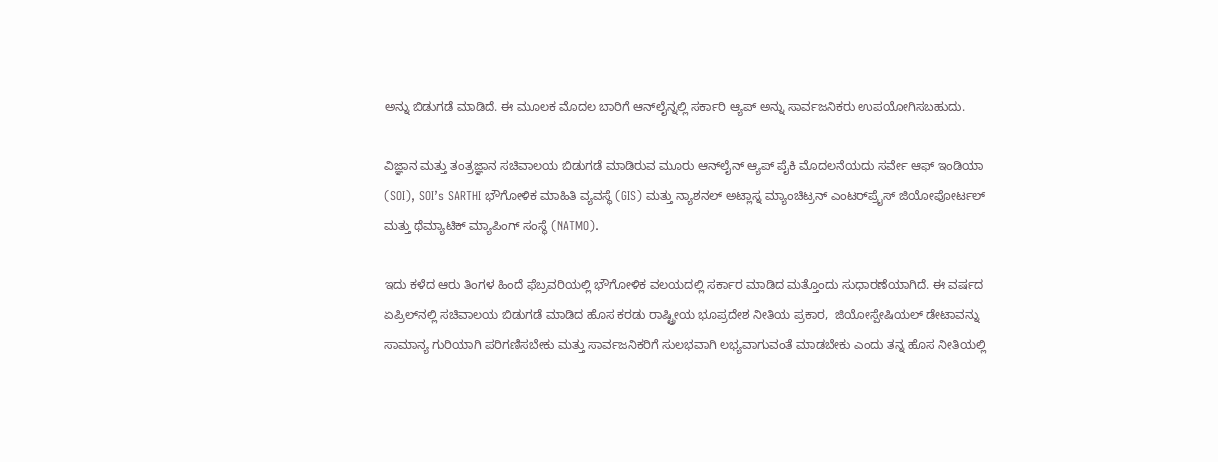ಅನ್ನು ಬಿಡುಗಡೆ ಮಾಡಿದೆ. ಈ ಮೂಲಕ ಮೊದಲ ಬಾರಿಗೆ ಆನ್‌ಲೈನ್ನಲ್ಲಿ ಸರ್ಕಾರಿ ಆ್ಯಪ್ ಅನ್ನು ಸಾರ್ವಜನಿಕರು ಉಪಯೋಗಿಸಬಹುದು.

ವಿಜ್ಞಾನ ಮತ್ತು ತಂತ್ರಜ್ಞಾನ ಸಚಿವಾಲಯ ಬಿಡುಗಡೆ ಮಾಡಿರುವ ಮೂರು ಆನ್‌ಲೈನ್ ಆ್ಯಪ್ ಪೈಕಿ ಮೊದಲನೆಯದು ಸರ್ವೇ ಆಫ್ ಇಂಡಿಯಾ (SOI), SOI’s SARTHI ಭೌಗೋಳಿಕ ಮಾಹಿತಿ ವ್ಯವಸ್ಥೆ (GIS) ಮತ್ತು ನ್ಯಾಶನಲ್ ಅಟ್ಲಾಸ್ನ ಮ್ಯಾಂಚಿಟ್ರನ್ ಎಂಟರ್‌ಪ್ರೈಸ್ ಜಿಯೋಪೋರ್ಟಲ್ ಮತ್ತು ಥೆಮ್ಯಾಟಿಕ್ ಮ್ಯಾಪಿಂಗ್ ಸಂಸ್ಥೆ (NATMO).

ಇದು ಕಳೆದ ಆರು ತಿಂಗಳ ಹಿಂದೆ ಫೆಬ್ರವರಿಯಲ್ಲಿ ಭೌಗೋಳಿಕ ವಲಯದಲ್ಲಿ ಸರ್ಕಾರ ಮಾಡಿದ ಮತ್ತೊಂದು ಸುಧಾರಣೆಯಾಗಿದೆ. ಈ ವರ್ಷದ ಏಪ್ರಿಲ್‌ನಲ್ಲಿ ಸಚಿವಾಲಯ ಬಿಡುಗಡೆ ಮಾಡಿದ ಹೊಸ ಕರಡು ರಾಷ್ಟ್ರೀಯ ಭೂಪ್ರದೇಶ ನೀತಿಯ ಪ್ರಕಾರ,  ಜಿಯೋಸ್ಪೇಷಿಯಲ್ ಡೇಟಾವನ್ನು ಸಾಮಾನ್ಯ ಗುರಿಯಾಗಿ ಪರಿಗಣಿಸಬೇಕು ಮತ್ತು ಸಾರ್ವಜನಿಕರಿಗೆ ಸುಲಭವಾಗಿ ಲಭ್ಯವಾಗುವಂತೆ ಮಾಡಬೇಕು ಎಂದು ತನ್ನ ಹೊಸ ನೀತಿಯಲ್ಲಿ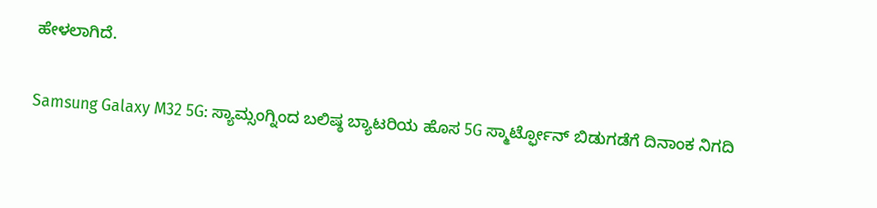ಹೇಳಲಾಗಿದೆ.

Samsung Galaxy M32 5G: ಸ್ಯಾಮ್ಸಂಗ್ನಿಂದ ಬಲಿಷ್ಠ ಬ್ಯಾಟರಿಯ ಹೊಸ 5G ಸ್ಮಾರ್ಟ್ಫೋನ್ ಬಿಡುಗಡೆಗೆ ದಿನಾಂಕ ನಿಗದಿ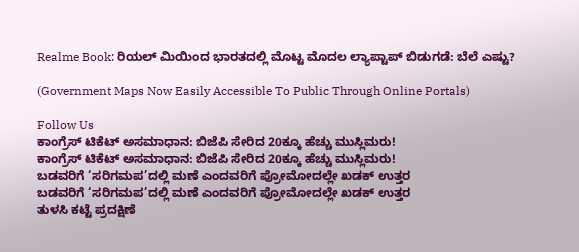Realme Book: ರಿಯಲ್ ಮಿಯಿಂದ ಭಾರತದಲ್ಲಿ ಮೊಟ್ಟ ಮೊದಲ ಲ್ಯಾಪ್ಟಾಪ್ ಬಿಡುಗಡೆ: ಬೆಲೆ ಎಷ್ಟು?

(Government Maps Now Easily Accessible To Public Through Online Portals)

Follow Us
ಕಾಂಗ್ರೆಸ್ ಟಿಕೆಟ್ ಅಸಮಾಧಾನ: ಬಿಜೆಪಿ ಸೇರಿದ 20ಕ್ಕೂ ಹೆಚ್ಚು ಮುಸ್ಲಿಮರು!
ಕಾಂಗ್ರೆಸ್ ಟಿಕೆಟ್ ಅಸಮಾಧಾನ: ಬಿಜೆಪಿ ಸೇರಿದ 20ಕ್ಕೂ ಹೆಚ್ಚು ಮುಸ್ಲಿಮರು!
ಬಡವರಿಗೆ ‘ಸರಿಗಮಪ’ದಲ್ಲಿ ಮಣೆ ಎಂದವರಿಗೆ ಪ್ರೋಮೋದಲ್ಲೇ ಖಡಕ್ ಉತ್ತರ
ಬಡವರಿಗೆ ‘ಸರಿಗಮಪ’ದಲ್ಲಿ ಮಣೆ ಎಂದವರಿಗೆ ಪ್ರೋಮೋದಲ್ಲೇ ಖಡಕ್ ಉತ್ತರ
ತುಳಸಿ ಕಟ್ಟೆ ಪ್ರದಕ್ಷಿಣೆ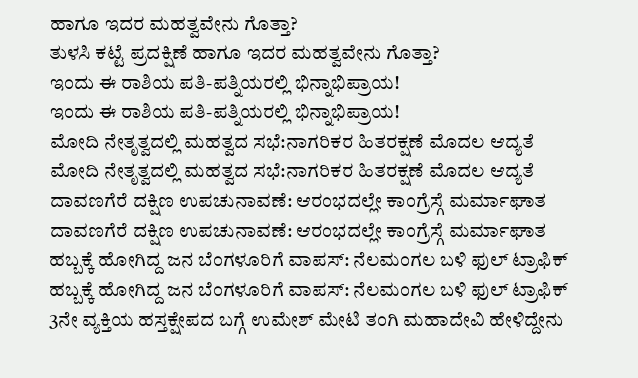ಹಾಗೂ ಇದರ ಮಹತ್ವವೇನು ಗೊತ್ತಾ?
ತುಳಸಿ ಕಟ್ಟೆ ಪ್ರದಕ್ಷಿಣೆ ಹಾಗೂ ಇದರ ಮಹತ್ವವೇನು ಗೊತ್ತಾ?
ಇಂದು ಈ ರಾಶಿಯ ಪತಿ-ಪತ್ನಿಯರಲ್ಲಿ ಭಿನ್ನಾಭಿಪ್ರಾಯ!
ಇಂದು ಈ ರಾಶಿಯ ಪತಿ-ಪತ್ನಿಯರಲ್ಲಿ ಭಿನ್ನಾಭಿಪ್ರಾಯ!
ಮೋದಿ ನೇತೃತ್ವದಲ್ಲಿ ಮಹತ್ವದ ಸಭೆ:ನಾಗರಿಕರ ಹಿತರಕ್ಷಣೆ ಮೊದಲ ಆದ್ಯತೆ
ಮೋದಿ ನೇತೃತ್ವದಲ್ಲಿ ಮಹತ್ವದ ಸಭೆ:ನಾಗರಿಕರ ಹಿತರಕ್ಷಣೆ ಮೊದಲ ಆದ್ಯತೆ
ದಾವಣಗೆರೆ ದಕ್ಷಿಣ ಉಪಚುನಾವಣೆ: ಆರಂಭದಲ್ಲೇ ಕಾಂಗ್ರೆಸ್ಗೆ ಮರ್ಮಾಘಾತ
ದಾವಣಗೆರೆ ದಕ್ಷಿಣ ಉಪಚುನಾವಣೆ: ಆರಂಭದಲ್ಲೇ ಕಾಂಗ್ರೆಸ್ಗೆ ಮರ್ಮಾಘಾತ
ಹಬ್ಬಕ್ಕೆ ಹೋಗಿದ್ದ ಜನ ಬೆಂಗಳೂರಿಗೆ ವಾಪಸ್: ನೆಲಮಂಗಲ ಬಳಿ ಫುಲ್ ಟ್ರಾಫಿಕ್
ಹಬ್ಬಕ್ಕೆ ಹೋಗಿದ್ದ ಜನ ಬೆಂಗಳೂರಿಗೆ ವಾಪಸ್: ನೆಲಮಂಗಲ ಬಳಿ ಫುಲ್ ಟ್ರಾಫಿಕ್
3ನೇ ವ್ಯಕ್ತಿಯ ಹಸ್ತಕ್ಷೇಪದ ಬಗ್ಗೆ ಉಮೇಶ್‌ ಮೇಟಿ ತಂಗಿ ಮಹಾದೇವಿ ಹೇಳಿದ್ದೇನು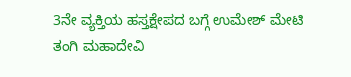3ನೇ ವ್ಯಕ್ತಿಯ ಹಸ್ತಕ್ಷೇಪದ ಬಗ್ಗೆ ಉಮೇಶ್‌ ಮೇಟಿ ತಂಗಿ ಮಹಾದೇವಿ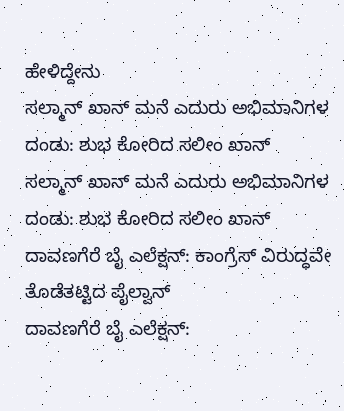ಹೇಳಿದ್ದೇನು
ಸಲ್ಮಾನ್ ಖಾನ್ ಮನೆ ಎದುರು ಅಭಿಮಾನಿಗಳ ದಂಡು: ಶುಭ ಕೋರಿದ ಸಲೀಂ ಖಾನ್
ಸಲ್ಮಾನ್ ಖಾನ್ ಮನೆ ಎದುರು ಅಭಿಮಾನಿಗಳ ದಂಡು: ಶುಭ ಕೋರಿದ ಸಲೀಂ ಖಾನ್
ದಾವಣಗೆರೆ ಬೈ ಎಲೆಕ್ಷನ್: ಕಾಂಗ್ರೆಸ್ ವಿರುದ್ಧವೇ ತೊಡೆತಟ್ಟಿದ ಪೈಲ್ವಾನ್
ದಾವಣಗೆರೆ ಬೈ ಎಲೆಕ್ಷನ್: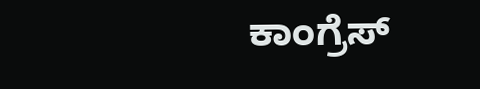ಕಾಂಗ್ರೆಸ್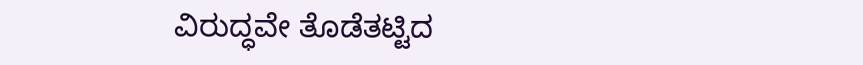ವಿರುದ್ಧವೇ ತೊಡೆತಟ್ಟಿದ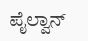ಪೈಲ್ವಾನ್